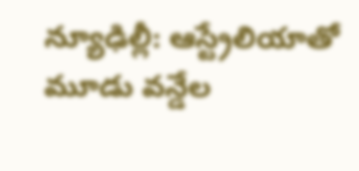న్యూఢిల్లీ: ఆస్ట్రేలియాతో మూడు వన్డేల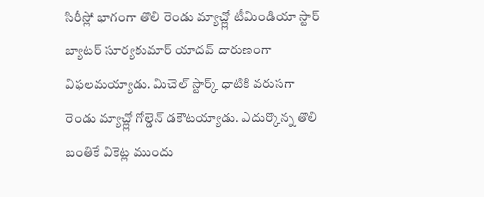సిరీస్లో భాగంగా తొలి రెండు మ్యాచ్ల్లో టీమిండియా స్టార్ బ్యాటర్ సూర్యకుమార్ యాదవ్ దారుణంగా విఫలమయ్యాడు. మిచెల్ స్టార్క్ ధాటికి వరుసగా రెండు మ్యాచ్ల్లో గోల్డెన్ డకౌటయ్యాడు. ఎదుర్కొన్న తొలి బంతికే వికెట్ల ముందు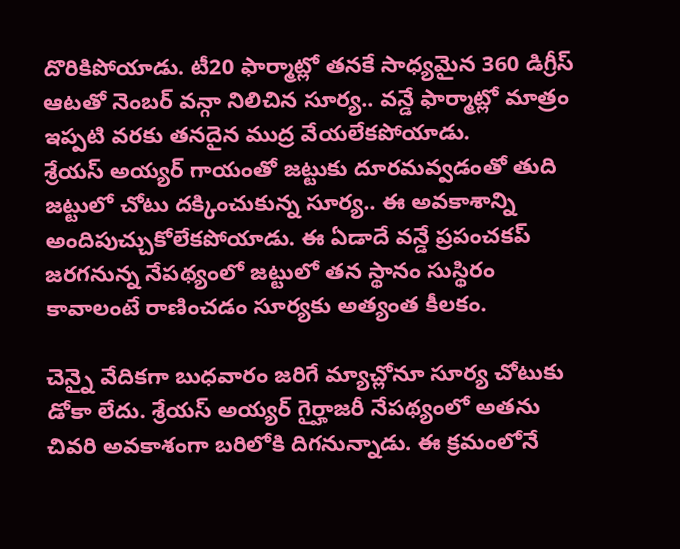దొరికిపోయాడు. టీ20 ఫార్మాట్లో తనకే సాధ్యమైన 360 డిగ్రీస్ ఆటతో నెంబర్ వన్గా నిలిచిన సూర్య.. వన్డే ఫార్మాట్లో మాత్రం ఇప్పటి వరకు తనదైన ముద్ర వేయలేకపోయాడు.
శ్రేయస్ అయ్యర్ గాయంతో జట్టుకు దూరమవ్వడంతో తుది జట్టులో చోటు దక్కించుకున్న సూర్య.. ఈ అవకాశాన్ని అందిపుచ్చుకోలేకపోయాడు. ఈ ఏడాదే వన్డే ప్రపంచకప్ జరగనున్న నేపథ్యంలో జట్టులో తన స్థానం సుస్థిరం కావాలంటే రాణించడం సూర్యకు అత్యంత కీలకం.

చెన్నై వేదికగా బుధవారం జరిగే మ్యాచ్లోనూ సూర్య చోటుకు డోకా లేదు. శ్రేయస్ అయ్యర్ గైర్హాజరీ నేపథ్యంలో అతను చివరి అవకాశంగా బరిలోకి దిగనున్నాడు. ఈ క్రమంలోనే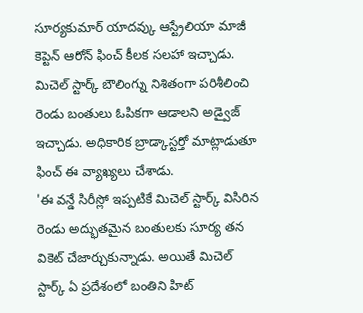సూర్యకుమార్ యాదవ్కు ఆస్ట్రేలియా మాజీ కెప్టెన్ ఆరోన్ ఫించ్ కీలక సలహా ఇచ్చాడు. మిచెల్ స్టార్క్ బౌలింగ్ను నిశితంగా పరిశీలించి రెండు బంతులు ఓపికగా ఆడాలని అడ్వైజ్ ఇచ్చాడు. అధికారిక బ్రాడ్కాస్టర్తో మాట్లాడుతూ ఫించ్ ఈ వ్యాఖ్యలు చేశాడు.
'ఈ వన్డే సిరీస్లో ఇప్పటికే మిచెల్ స్టార్క్ విసిరిన రెండు అద్భుతమైన బంతులకు సూర్య తన వికెట్ చేజార్చుకున్నాడు. అయితే మిచెల్ స్టార్క్ ఏ ప్రదేశంలో బంతిని హిట్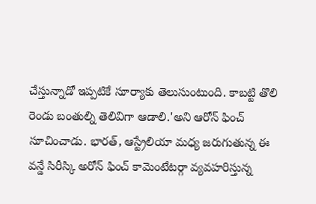చేస్తున్నాడో ఇప్పటికే సూర్యాకు తెలుసుంటుంది. కాబట్టి తొలి రెండు బంతుల్ని తెలివిగా ఆడాలి.'అని ఆరోన్ ఫించ్ సూచించాడు. భారత్, ఆస్ట్రేలియా మధ్య జరుగుతున్న ఈ వన్డే సిరీస్కి అరోన్ ఫించ్ కామెంటేటర్గా వ్యవహరిస్తున్న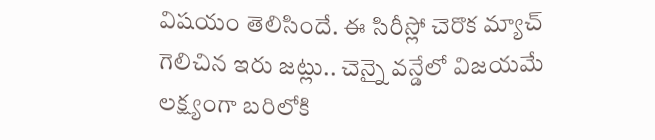విషయం తెలిసిందే. ఈ సిరీస్లో చెరొక మ్యాచ్ గెలిచిన ఇరు జట్లు.. చెన్నై వన్డేలో విజయమే లక్ష్యంగా బరిలోకి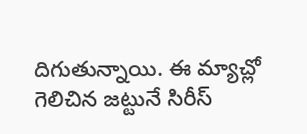దిగుతున్నాయి. ఈ మ్యాచ్లో గెలిచిన జట్టునే సిరీస్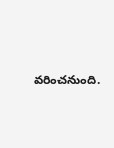వరించనుంది.